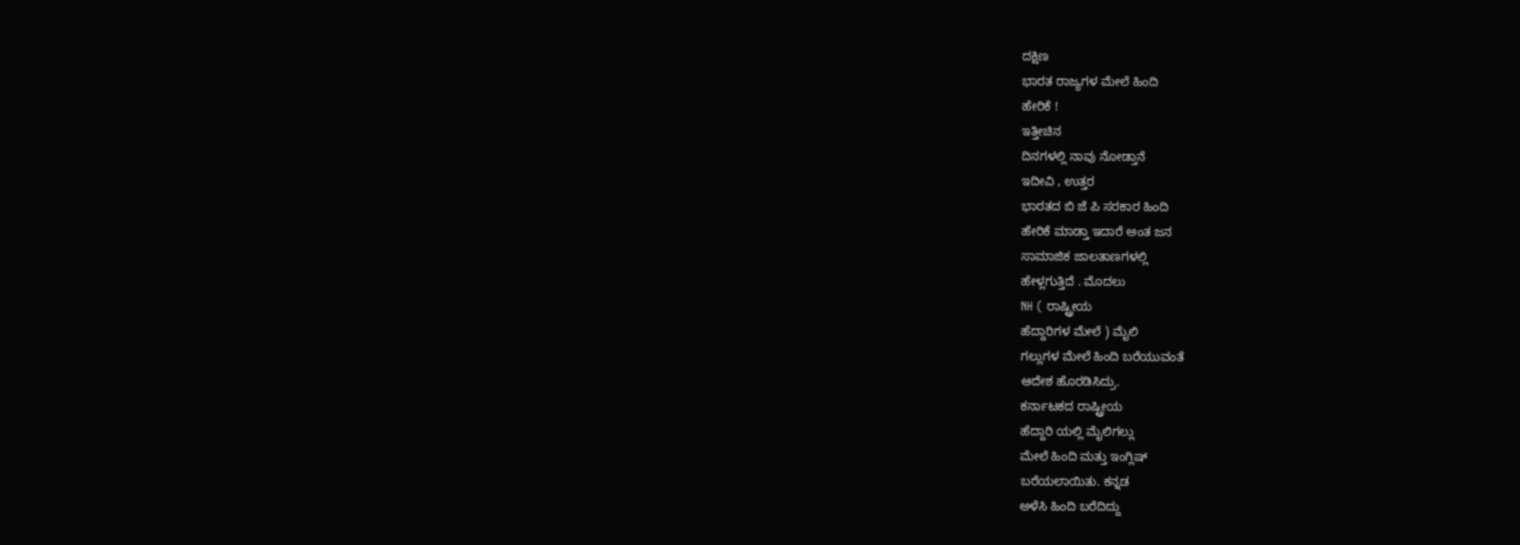ದಕ್ಷಿಣ
ಭಾರತ ರಾಜ್ಯಗಳ ಮೇಲೆ ಹಿಂದಿ
ಹೇರಿಕೆ !
ಇತ್ತೀಚಿನ
ದಿನಗಳಲ್ಲಿ ನಾವು ನೋಡ್ತಾನೆ
ಇದೀವಿ , ಉತ್ತರ
ಭಾರತದ ಬಿ ಜೆ ಪಿ ಸರಕಾರ ಹಿಂದಿ
ಹೇರಿಕೆ ಮಾಡ್ತಾ ಇದಾರೆ ಅಂತ ಜನ
ಸಾಮಾಜಿಕ ಜಾಲತಾಣಗಳಲ್ಲಿ
ಹೇಳ್ಲಗುತ್ತಿದೆ . ಮೊದಲು
NH ( ರಾಷ್ಟ್ರೀಯ
ಹೆದ್ದಾರಿಗಳ ಮೇಲೆ ) ಮೈಲಿ
ಗಲ್ಲುಗಳ ಮೇಲೆ ಹಿಂದಿ ಬರೆಯುವಂತೆ
ಆದೇಶ ಹೊರಡಿಸಿದ್ರು.
ಕರ್ನಾಟಕದ ರಾಷ್ಟ್ರೀಯ
ಹೆದ್ದಾರಿ ಯಲ್ಲಿ ಮೈಲಿಗಲ್ಲು
ಮೇಲೆ ಹಿಂದಿ ಮತ್ತು ಇಂಗ್ಲಿಷ್
ಬರೆಯಲಾಯಿತು. ಕನ್ನಡ
ಅಳೆಸಿ ಹಿಂದಿ ಬರೆದಿದ್ದು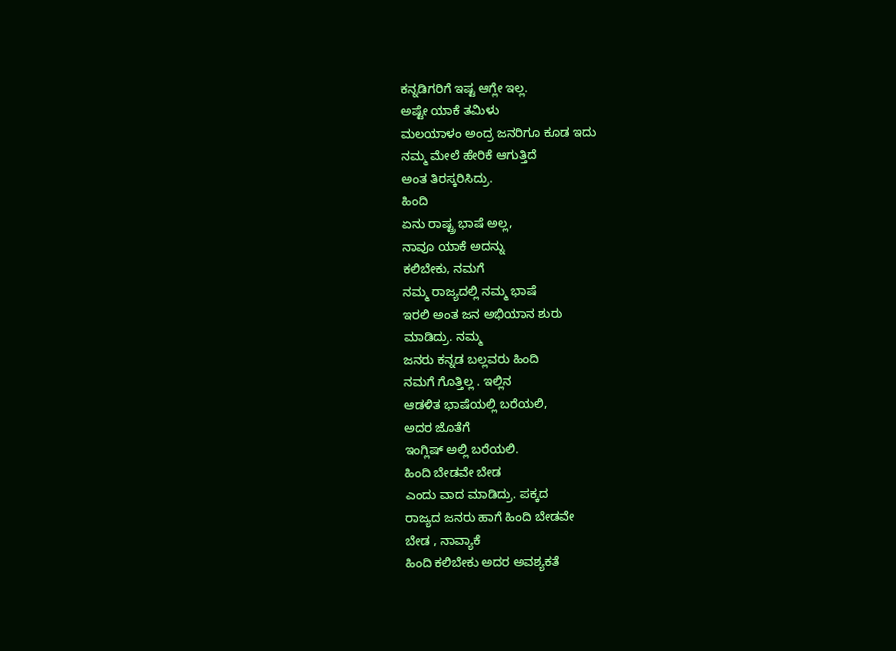ಕನ್ನಡಿಗರಿಗೆ ಇಷ್ಟ ಆಗ್ಲೇ ಇಲ್ಲ.
ಅಷ್ಟೇ ಯಾಕೆ ತಮಿಳು
ಮಲಯಾಳಂ ಅಂದ್ರ ಜನರಿಗೂ ಕೂಡ ಇದು
ನಮ್ಮ ಮೇಲೆ ಹೇರಿಕೆ ಆಗುತ್ತಿದೆ
ಅಂತ ತಿರಸ್ಕರಿಸಿದ್ರು.
ಹಿಂದಿ
ಏನು ರಾಷ್ಟ್ರ ಭಾಷೆ ಅಲ್ಲ,
ನಾವೂ ಯಾಕೆ ಅದನ್ನು
ಕಲಿಬೇಕು, ನಮಗೆ
ನಮ್ಮ ರಾಜ್ಯದಲ್ಲಿ ನಮ್ಮ ಭಾಷೆ
ಇರಲಿ ಅಂತ ಜನ ಅಭಿಯಾನ ಶುರು
ಮಾಡಿದ್ರು. ನಮ್ಮ
ಜನರು ಕನ್ನಡ ಬಲ್ಲವರು ಹಿಂದಿ
ನಮಗೆ ಗೊತ್ತಿಲ್ಲ . ಇಲ್ಲಿನ
ಆಡಳಿತ ಭಾಷೆಯಲ್ಲಿ ಬರೆಯಲಿ,
ಅದರ ಜೊತೆಗೆ
ಇಂಗ್ಲಿಷ್ ಅಲ್ಲಿ ಬರೆಯಲಿ.
ಹಿಂದಿ ಬೇಡವೇ ಬೇಡ
ಎಂದು ವಾದ ಮಾಡಿದ್ರು. ಪಕ್ಕದ
ರಾಜ್ಯದ ಜನರು ಹಾಗೆ ಹಿಂದಿ ಬೇಡವೇ
ಬೇಡ , ನಾವ್ಯಾಕೆ
ಹಿಂದಿ ಕಲಿಬೇಕು ಅದರ ಅವಶ್ಯಕತೆ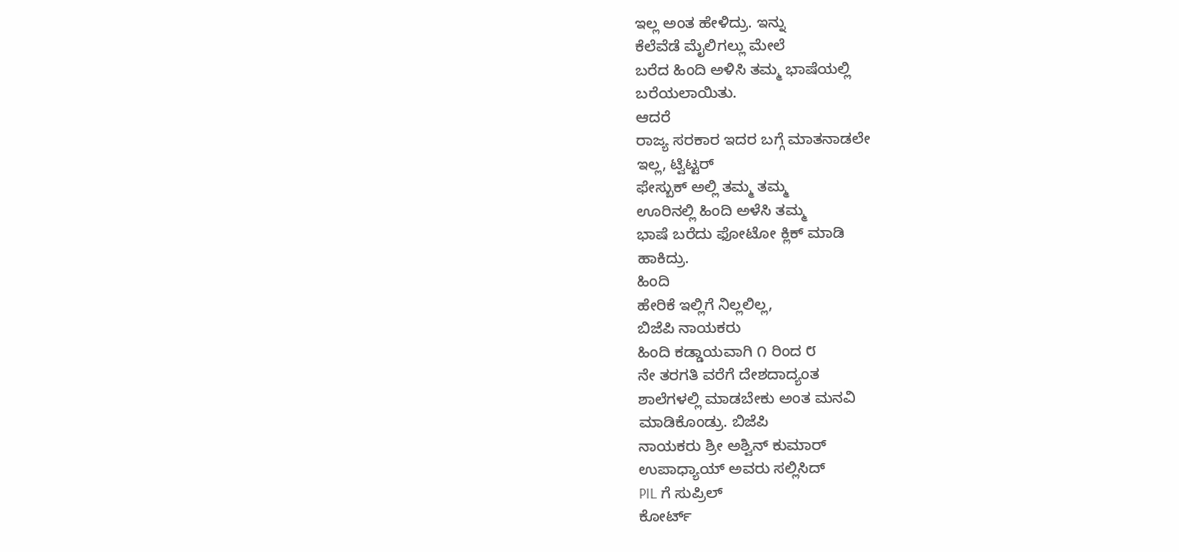ಇಲ್ಲ ಅಂತ ಹೇಳಿದ್ರು. ಇನ್ನು
ಕೆಲೆವೆಡೆ ಮೈಲಿಗಲ್ಲು ಮೇಲೆ
ಬರೆದ ಹಿಂದಿ ಅಳಿಸಿ ತಮ್ಮ ಭಾಷೆಯಲ್ಲಿ
ಬರೆಯಲಾಯಿತು.
ಆದರೆ
ರಾಜ್ಯ ಸರಕಾರ ಇದರ ಬಗ್ಗೆ ಮಾತನಾಡಲೇ
ಇಲ್ಲ, ಟ್ವಿಟ್ಟರ್
ಫೇಸ್ಬುಕ್ ಅಲ್ಲಿ ತಮ್ಮ ತಮ್ಮ
ಊರಿನಲ್ಲಿ ಹಿಂದಿ ಅಳೆಸಿ ತಮ್ಮ
ಭಾಷೆ ಬರೆದು ಫೋಟೋ ಕ್ಲಿಕ್ ಮಾಡಿ
ಹಾಕಿದ್ರು.
ಹಿಂದಿ
ಹೇರಿಕೆ ಇಲ್ಲಿಗೆ ನಿಲ್ಲಲಿಲ್ಲ,
ಬಿಜೆಪಿ ನಾಯಕರು
ಹಿಂದಿ ಕಡ್ಡಾಯವಾಗಿ ೧ ರಿಂದ ೮
ನೇ ತರಗತಿ ವರೆಗೆ ದೇಶದಾದ್ಯಂತ
ಶಾಲೆಗಳಲ್ಲಿ ಮಾಡಬೇಕು ಅಂತ ಮನವಿ
ಮಾಡಿಕೊಂಡ್ರು. ಬಿಜೆಪಿ
ನಾಯಕರು ಶ್ರೀ ಅಶ್ವಿನ್ ಕುಮಾರ್
ಉಪಾಧ್ಯಾಯ್ ಅವರು ಸಲ್ಲಿಸಿದ್
PIL ಗೆ ಸುಪ್ರಿಲ್
ಕೋರ್ಟ್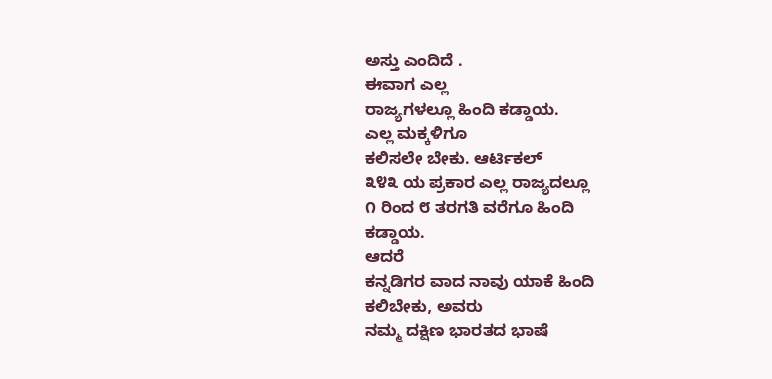ಅಸ್ತು ಎಂದಿದೆ .
ಈವಾಗ ಎಲ್ಲ
ರಾಜ್ಯಗಳಲ್ಲೂ ಹಿಂದಿ ಕಡ್ಡಾಯ.
ಎಲ್ಲ ಮಕ್ಕಳಿಗೂ
ಕಲಿಸಲೇ ಬೇಕು. ಆರ್ಟಿಕಲ್
೩೪೩ ಯ ಪ್ರಕಾರ ಎಲ್ಲ ರಾಜ್ಯದಲ್ಲೂ
೧ ರಿಂದ ೮ ತರಗತಿ ವರೆಗೂ ಹಿಂದಿ
ಕಡ್ಡಾಯ.
ಆದರೆ
ಕನ್ನಡಿಗರ ವಾದ ನಾವು ಯಾಕೆ ಹಿಂದಿ
ಕಲಿಬೇಕು, ಅವರು
ನಮ್ಮ ದಕ್ಷಿಣ ಭಾರತದ ಭಾಷೆ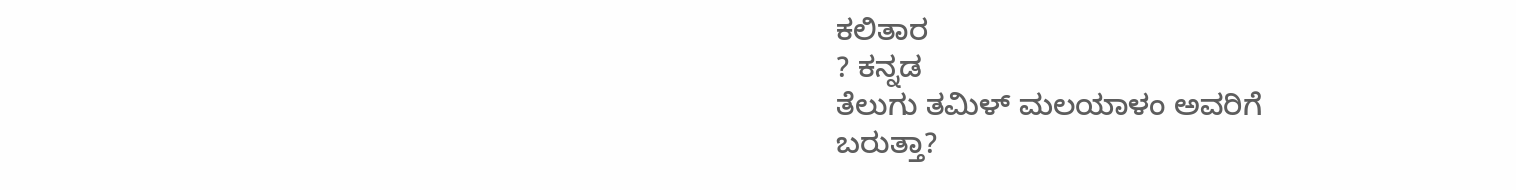ಕಲಿತಾರ
? ಕನ್ನಡ
ತೆಲುಗು ತಮಿಳ್ ಮಲಯಾಳಂ ಅವರಿಗೆ
ಬರುತ್ತಾ?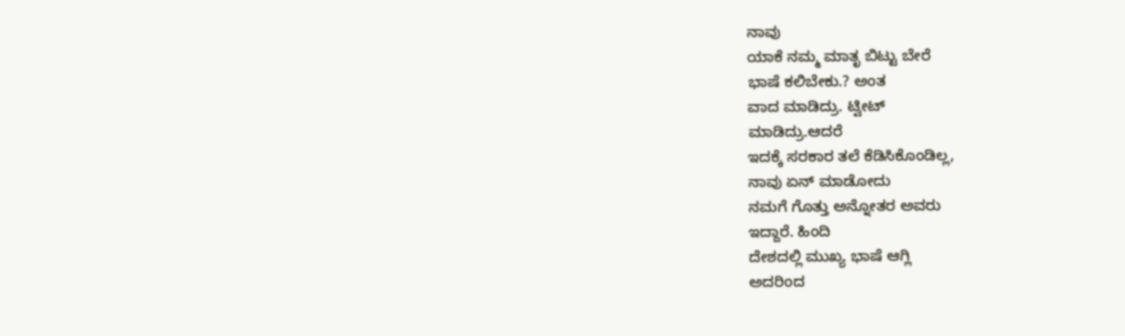ನಾವು
ಯಾಕೆ ನಮ್ಮ ಮಾತೃ ಬಿಟ್ಟು ಬೇರೆ
ಭಾಷೆ ಕಲಿಬೇಕು.? ಅಂತ
ವಾದ ಮಾಡಿದ್ರು. ಟ್ವೀಟ್
ಮಾಡಿದ್ರು.ಆದರೆ
ಇದಕ್ಕೆ ಸರಕಾರ ತಲೆ ಕೆಡಿಸಿಕೊಂಡಿಲ್ಲ,
ನಾವು ಏನ್ ಮಾಡೋದು
ನಮಗೆ ಗೊತ್ತು ಅನ್ನೋತರ ಅವರು
ಇದ್ದಾರೆ. ಹಿಂದಿ
ದೇಶದಲ್ಲಿ ಮುಖ್ಯ ಭಾಷೆ ಆಗ್ಲಿ
ಅದರಿಂದ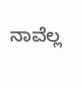ನಾವೆಲ್ಲ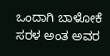ಒಂದಾಗಿ ಬಾಳೋಕೆ
ಸರಳ ಅಂತ ಅವರ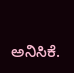ಅನಿಸಿಕೆ.